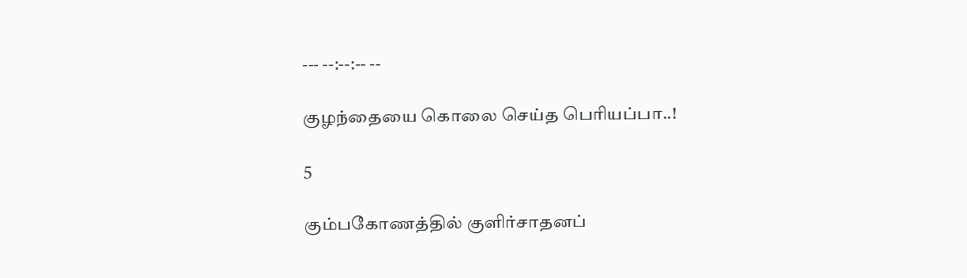--- --:--:-- --

குழந்தையை கொலை செய்த பெரியப்பா..!

5

கும்பகோணத்தில் குளிர்சாதனப்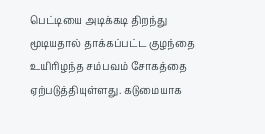பெட்டியை அடிக்கடி திறந்து மூடியதால் தாக்கப்பட்ட குழந்தை உயிரிழந்த சம்பவம் சோகத்தை ஏற்படுத்தியுள்ளது. கடுமையாக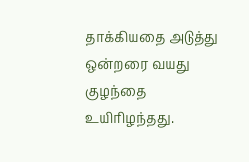தாக்கியதை அடுத்து ஒன்றரை வயது குழந்தை உயிரிழந்தது.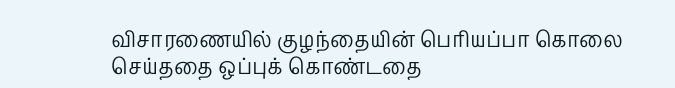விசாரணையில் குழந்தையின் பெரியப்பா கொலை செய்ததை ஒப்புக் கொண்டதை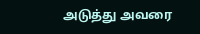அடுத்து அவரை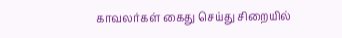காவலர்கள் கைது செய்து சிறையில்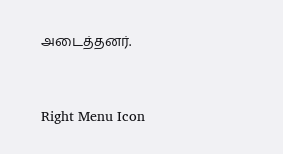அடைத்தனர்.



Right Menu Icon